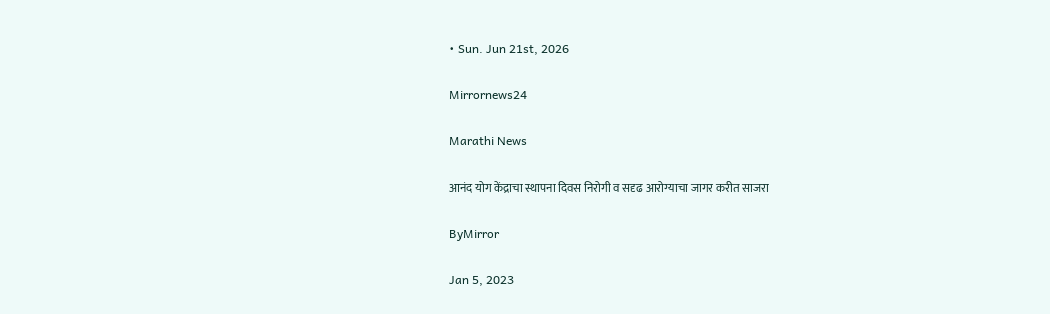• Sun. Jun 21st, 2026

Mirrornews24

Marathi News

आनंद योग केंद्राचा स्थापना दिवस निरोगी व सदृढ आरोग्याचा जागर करीत साजरा

ByMirror

Jan 5, 2023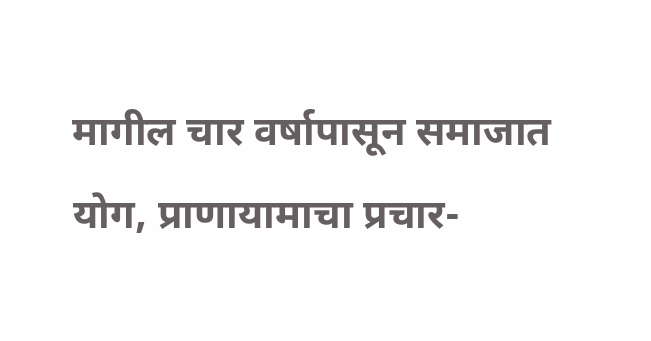मागील चार वर्षापासून समाजात योग, प्राणायामाचा प्रचार-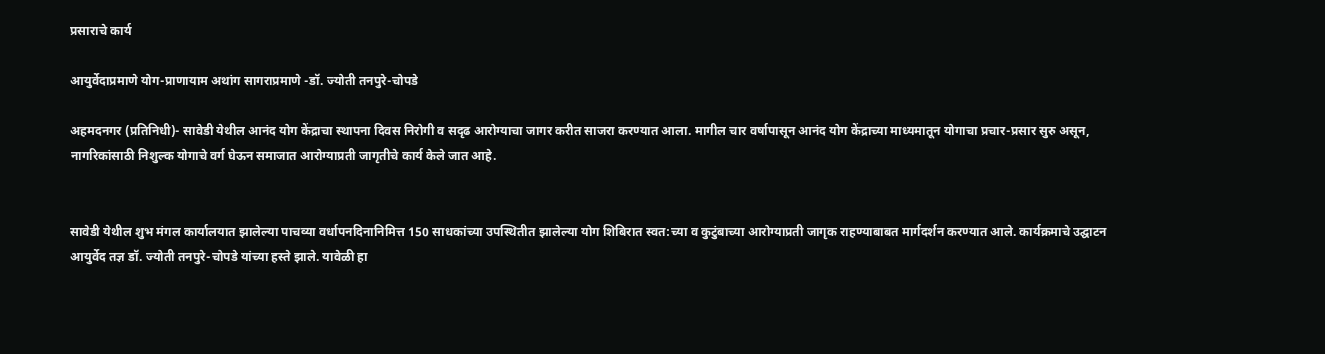प्रसाराचे कार्य

आयुर्वेदाप्रमाणे योग-प्राणायाम अथांग सागराप्रमाणे -डॉ. ज्योती तनपुरे-चोपडे

अहमदनगर (प्रतिनिधी)- सावेडी येथील आनंद योग केंद्राचा स्थापना दिवस निरोगी व सदृढ आरोग्याचा जागर करीत साजरा करण्यात आला. मागील चार वर्षापासून आनंद योग केंद्राच्या माध्यमातून योगाचा प्रचार-प्रसार सुरु असून, नागरिकांसाठी निशुल्क योगाचे वर्ग घेऊन समाजात आरोग्याप्रती जागृतीचे कार्य केले जात आहे.


सावेडी येथील शुभ मंगल कार्यालयात झालेल्या पाचव्या वर्धापनदिनानिमित्त 150 साधकांच्या उपस्थितीत झालेल्या योग शिबिरात स्वत:च्या व कुटुंबाच्या आरोग्याप्रती जागृक राहण्याबाबत मार्गदर्शन करण्यात आले. कार्यक्रमाचे उद्घाटन आयुर्वेद तज्ञ डॉ. ज्योती तनपुरे-चोपडे यांच्या हस्ते झाले. यावेळी हा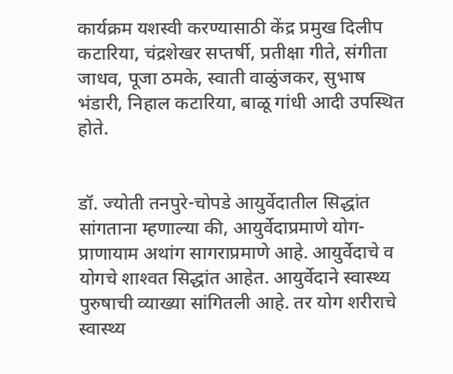कार्यक्रम यशस्वी करण्यासाठी केंद्र प्रमुख दिलीप कटारिया, चंद्रशेखर सप्तर्षी, प्रतीक्षा गीते, संगीता जाधव, पूजा ठमके, स्वाती वाळुंजकर, सुभाष भंडारी, निहाल कटारिया, बाळू गांधी आदी उपस्थित होते.


डॉ. ज्योती तनपुरे-चोपडे आयुर्वेदातील सिद्धांत सांगताना म्हणाल्या की, आयुर्वेदाप्रमाणे योग-प्राणायाम अथांग सागराप्रमाणे आहे. आयुर्वेदाचे व योगचे शाश्‍वत सिद्धांत आहेत. आयुर्वेदाने स्वास्थ्य पुरुषाची व्याख्या सांगितली आहे. तर योग शरीराचे स्वास्थ्य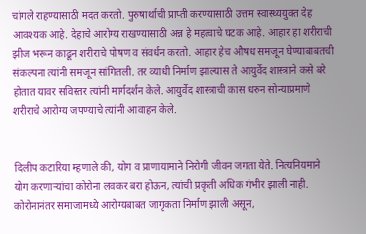चांगले राहण्यासाठी मदत करतो. पुरुषार्थाची प्राप्ती करण्यासाठी उत्तम स्वास्थ्ययुक्त देह आवश्यक आहे. देहाचे आरोग्य राखण्यासाठी अन्न हे महत्वाचे घटक आहे. आहार हा शरीराची झीज भरून काढून शरीराचे पोषण व संवर्धन करतो. आहार हेच औषध समजून घेण्याबाबतची संकल्पना त्यांनी समजून सांगितली. तर व्याधी निर्माण झाल्यास ते आयुर्वेद शास्त्राने कसे बरे होतात यावर सविस्तर त्यांनी मार्गदर्शन केले. आयुर्वेद शास्त्राची कास धरुन सोन्याप्रमाणे शरीराचे आरोग्य जपण्याचे त्यांनी आवाहन केले.


दिलीप कटारिया म्हणाले की, योग व प्राणायामाने निरोगी जीवन जगता येते. नित्यनियमाने योग करणार्‍यांचा कोरोना लवकर बरा होऊन, त्यांची प्रकृती अधिक गंभीर झाली नाही. कोरोनानंतर समाजामध्ये आरोग्यबाबत जागृकता निर्माण झाली असून,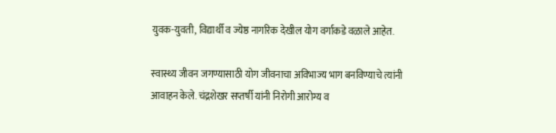युवक-युवती, विद्यार्थी व ज्येष्ठ नागरिक देखील योग वर्गाकडे वळाले आहेत.

स्वास्थ्य जीवन जगण्यासाठी योग जीवनाचा अविभाज्य भाग बनविण्याचे त्यांनी आवाहन केले. चंद्रशेखर सप्तर्षी यांनी निरोगी आरोग्य व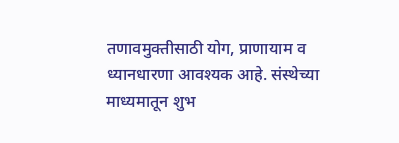तणावमुक्तीसाठी योग, प्राणायाम व ध्यानधारणा आवश्यक आहे. संस्थेच्या माध्यमातून शुभ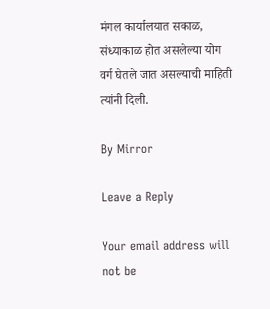मंगल कार्यालयात सकाळ, संध्याकाळ होत असलेल्या योग वर्ग घेतले जात असल्याची माहिती त्यांनी दिली.

By Mirror

Leave a Reply

Your email address will not be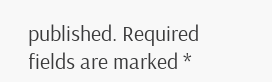published. Required fields are marked *